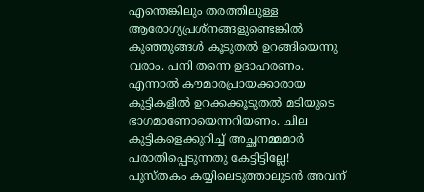എന്തെങ്കിലും തരത്തിലുള്ള ആരോഗ്യപ്രശ്നങ്ങളുണ്ടെങ്കിൽ കുഞ്ഞുങ്ങൾ കൂടുതൽ ഉറങ്ങിയെന്നു വരാം. പനി തന്നെ ഉദാഹരണം. എന്നാൽ കൗമാരപ്രായക്കാരായ കുട്ടികളിൽ ഉറക്കക്കൂടുതൽ മടിയുടെ ഭാഗമാണോയെന്നറിയണം. ചില കുട്ടികളെക്കുറിച്ച് അച്ഛനമ്മമാർ പരാതിപ്പെടുന്നതു കേട്ടിട്ടില്ലേ! പുസ്തകം കയ്യിലെടുത്താലുടൻ അവന്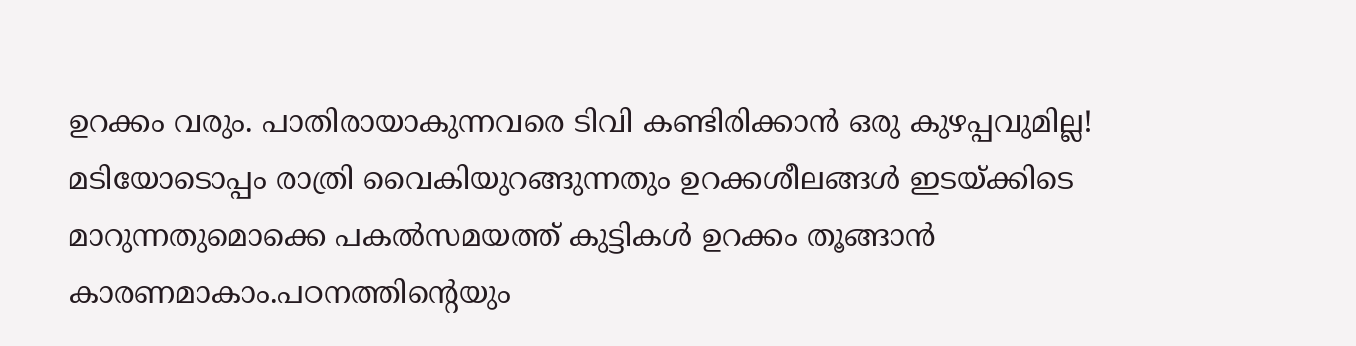ഉറക്കം വരും. പാതിരായാകുന്നവരെ ടിവി കണ്ടിരിക്കാൻ ഒരു കുഴപ്പവുമില്ല! മടിയോടൊപ്പം രാത്രി വൈകിയുറങ്ങുന്നതും ഉറക്കശീലങ്ങൾ ഇടയ്ക്കിടെ മാറുന്നതുമൊക്കെ പകൽസമയത്ത് കുട്ടികൾ ഉറക്കം തൂങ്ങാൻ കാരണമാകാം.പഠനത്തിന്റെയും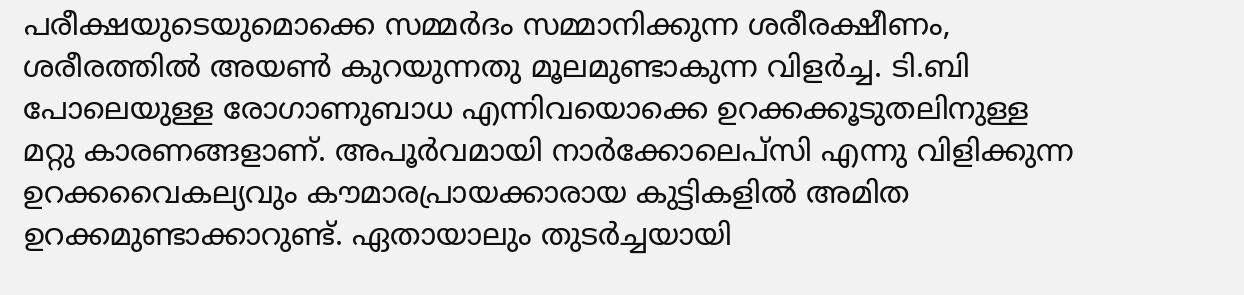പരീക്ഷയുടെയുമൊക്കെ സമ്മർദം സമ്മാനിക്കുന്ന ശരീരക്ഷീണം, ശരീരത്തിൽ അയൺ കുറയുന്നതു മൂലമുണ്ടാകുന്ന വിളർച്ച. ടി.ബി പോലെയുള്ള രോഗാണുബാധ എന്നിവയൊക്കെ ഉറക്കക്കൂടുതലിനുള്ള മറ്റു കാരണങ്ങളാണ്. അപൂർവമായി നാർക്കോലെപ്സി എന്നു വിളിക്കുന്ന ഉറക്കവൈകല്യവും കൗമാരപ്രായക്കാരായ കുട്ടികളിൽ അമിത ഉറക്കമുണ്ടാക്കാറുണ്ട്. ഏതായാലും തുടർച്ചയായി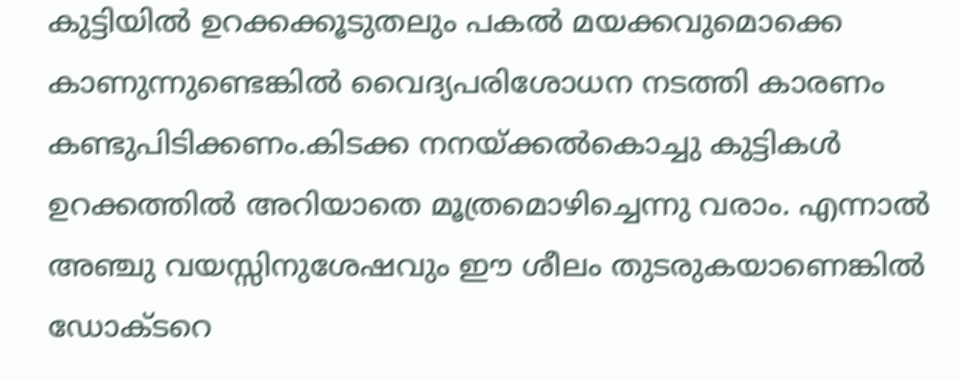കുട്ടിയിൽ ഉറക്കക്കൂടുതലും പകൽ മയക്കവുമൊക്കെ കാണുന്നുണ്ടെങ്കിൽ വൈദ്യപരിശോധന നടത്തി കാരണം കണ്ടുപിടിക്കണം.കിടക്ക നനയ്ക്കൽകൊച്ചു കുട്ടികൾ ഉറക്കത്തിൽ അറിയാതെ മൂത്രമൊഴിച്ചെന്നു വരാം. എന്നാൽ അഞ്ചു വയസ്സിനുശേഷവും ഈ ശീലം തുടരുകയാണെങ്കിൽ ഡോക്ടറെ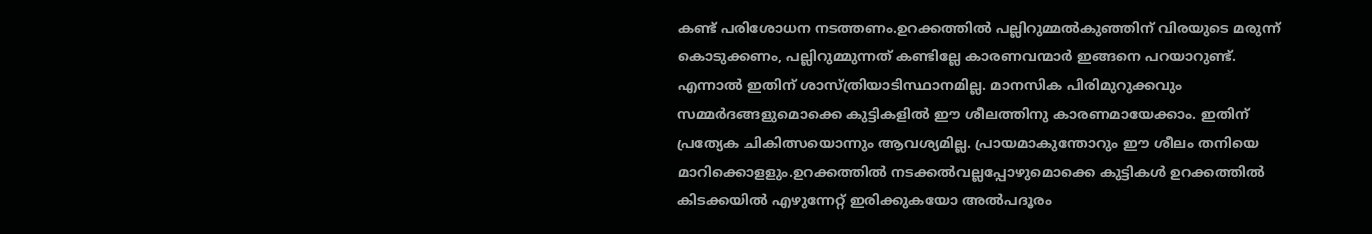കണ്ട് പരിശോധന നടത്തണം.ഉറക്കത്തിൽ പല്ലിറുമ്മൽകുഞ്ഞിന് വിരയുടെ മരുന്ന് കൊടുക്കണം, പല്ലിറുമ്മുന്നത് കണ്ടില്ലേ കാരണവന്മാർ ഇങ്ങനെ പറയാറുണ്ട്. എന്നാൽ ഇതിന് ശാസ്ത്രിയാടിസ്ഥാനമില്ല. മാനസിക പിരിമുറുക്കവും സമ്മർദങ്ങളുമൊക്കെ കുട്ടികളിൽ ഈ ശീലത്തിനു കാരണമായേക്കാം. ഇതിന് പ്രത്യേക ചികിത്സയൊന്നും ആവശ്യമില്ല. പ്രായമാകുന്തോറും ഈ ശീലം തനിയെ മാറിക്കൊളളും.ഉറക്കത്തിൽ നടക്കൽവല്ലപ്പോഴുമൊക്കെ കുട്ടികൾ ഉറക്കത്തിൽ കിടക്കയിൽ എഴുന്നേറ്റ് ഇരിക്കുകയോ അൽപദൂരം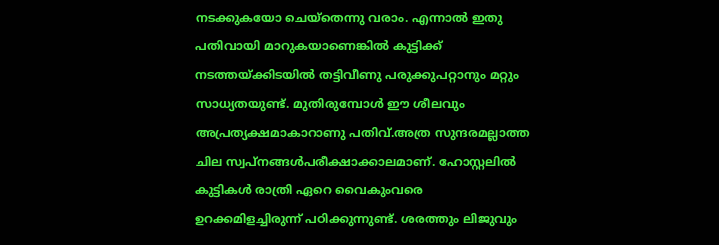നടക്കുകയോ ചെയ്തെന്നു വരാം. എന്നാൽ ഇതു പതിവായി മാറുകയാണെങ്കിൽ കുട്ടിക്ക് നടത്തയ്ക്കിടയിൽ തട്ടിവീണു പരുക്കുപറ്റാനും മറ്റും സാധ്യതയുണ്ട്. മുതിരുമ്പോൾ ഈ ശീലവും അപ്രത്യക്ഷമാകാറാണു പതിവ്.അത്ര സുന്ദരമല്ലാത്ത ചില സ്വപ്നങ്ങൾപരീക്ഷാക്കാലമാണ്. ഹോസ്റ്റലിൽ കുട്ടികൾ രാത്രി ഏറെ വൈകുംവരെ ഉറക്കമിളച്ചിരുന്ന് പഠിക്കുന്നുണ്ട്. ശരത്തും ലിജുവും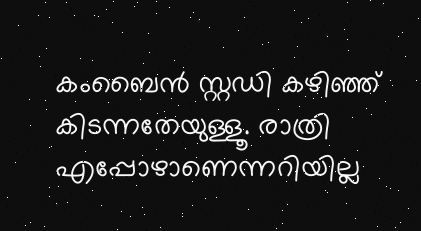കംബൈൻ സ്റ്റഡി കഴിഞ്ഞ് കിടന്നതേയുള്ളൂ. രാത്രി എപ്പോഴാണെന്നറിയില്ല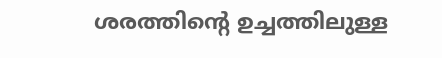ശരത്തിന്റെ ഉച്ചത്തിലുള്ള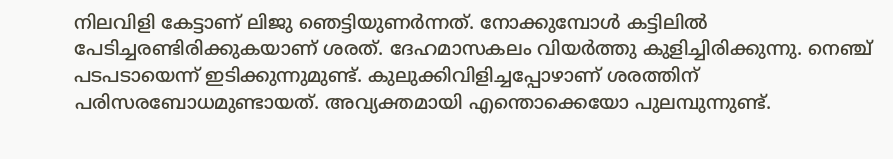നിലവിളി കേട്ടാണ് ലിജു ഞെട്ടിയുണർന്നത്. നോക്കുമ്പോൾ കട്ടിലിൽ പേടിച്ചരണ്ടിരിക്കുകയാണ് ശരത്. ദേഹമാസകലം വിയർത്തു കുളിച്ചിരിക്കുന്നു. നെഞ്ച് പടപടായെന്ന് ഇടിക്കുന്നുമുണ്ട്. കുലുക്കിവിളിച്ചപ്പോഴാണ് ശരത്തിന് പരിസരബോധമുണ്ടായത്. അവ്യക്തമായി എന്തൊക്കെയോ പുലമ്പുന്നുണ്ട്.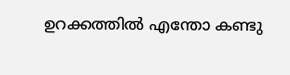ഉറക്കത്തിൽ എന്തോ കണ്ടു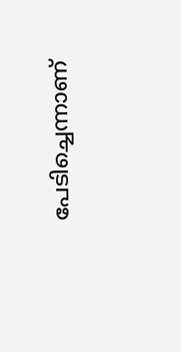പേടിച്ചെന്നാണ്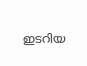ഇടറിയ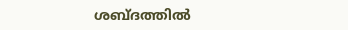ശബ്ദത്തിൽ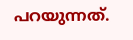പറയുന്നത്.